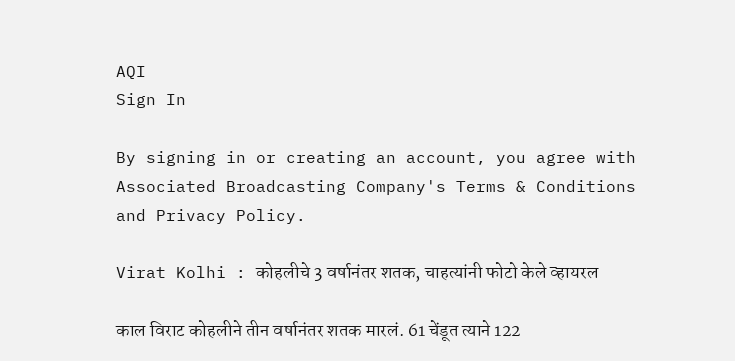AQI
Sign In

By signing in or creating an account, you agree with Associated Broadcasting Company's Terms & Conditions and Privacy Policy.

Virat Kolhi : कोहलीचे 3 वर्षानंतर शतक, चाहत्यांनी फोटो केले व्हायरल

काल विराट कोहलीने तीन वर्षानंतर शतक मारलं. 61 चेंडूत त्याने 122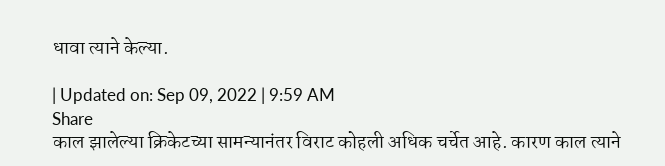धावा त्याने केल्या.

| Updated on: Sep 09, 2022 | 9:59 AM
Share
काल झालेल्या क्रिकेटच्या सामन्यानंतर विराट कोहली अधिक चर्चेत आहे. कारण काल त्याने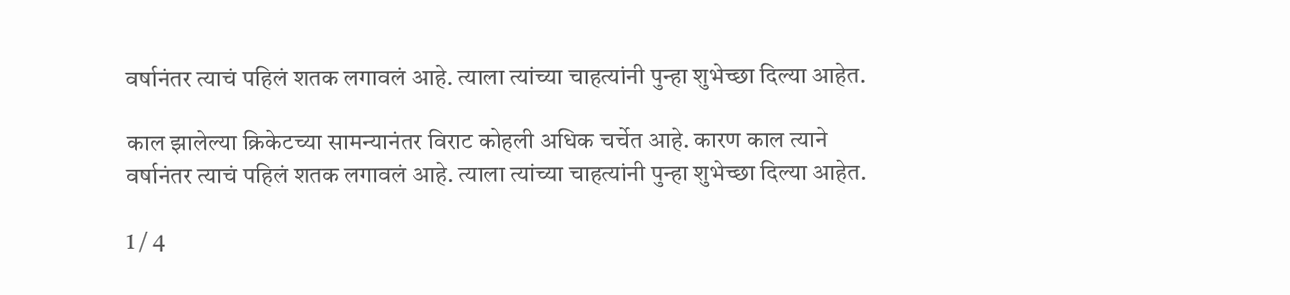वर्षानंतर त्याचं पहिलं शतक लगावलं आहे. त्याला त्यांच्या चाहत्यांनी पुन्हा शुभेच्छा दिल्या आहेत.

काल झालेल्या क्रिकेटच्या सामन्यानंतर विराट कोहली अधिक चर्चेत आहे. कारण काल त्याने वर्षानंतर त्याचं पहिलं शतक लगावलं आहे. त्याला त्यांच्या चाहत्यांनी पुन्हा शुभेच्छा दिल्या आहेत.

1 / 4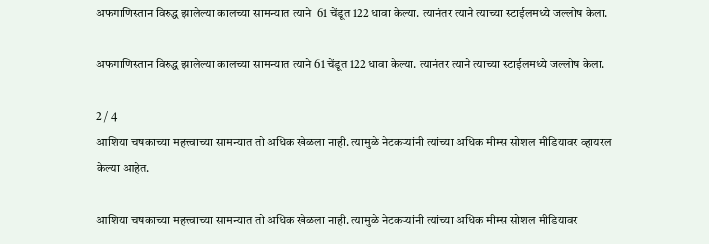अफगाणिस्तान विरुद्ध झालेल्या कालच्या सामन्यात त्याने  61 चेंडूत 122 धावा केल्या. त्यानंतर त्याने त्याच्या स्टाईलमध्ये जल्लोष केला.

अफगाणिस्तान विरुद्ध झालेल्या कालच्या सामन्यात त्याने 61 चेंडूत 122 धावा केल्या. त्यानंतर त्याने त्याच्या स्टाईलमध्ये जल्लोष केला.

2 / 4
आशिया चषकाच्या महत्त्वाच्या सामन्यात तो अधिक खेळला नाही. त्यामुळे नेटकऱ्यांनी त्यांच्या अधिक मीम्स सोशल मीडियावर व्हायरल केल्या आहेत.

आशिया चषकाच्या महत्त्वाच्या सामन्यात तो अधिक खेळला नाही. त्यामुळे नेटकऱ्यांनी त्यांच्या अधिक मीम्स सोशल मीडियावर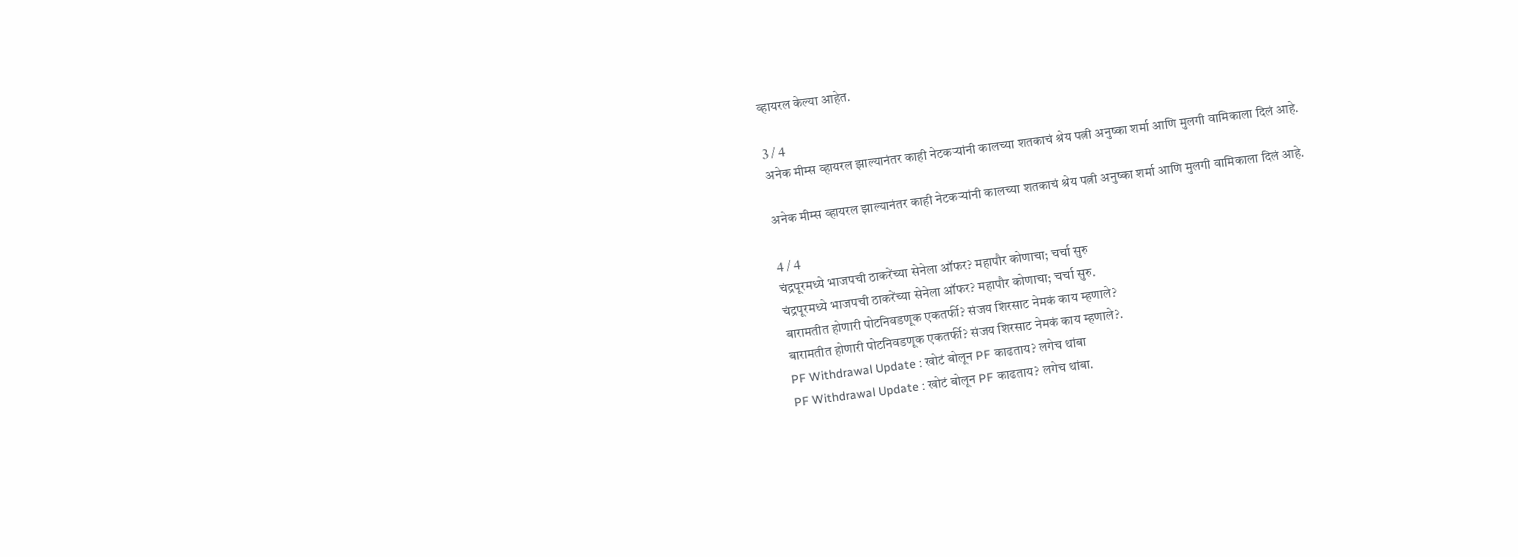व्हायरल केल्या आहेत.

3 / 4
अनेक मीम्स व्हायरल झाल्यानंतर काही नेटकऱ्यांनी कालच्या शतकाचं श्रेय पत्नी अनुष्का शर्मा आणि मुलगी वामिकाला दिलं आहे.

अनेक मीम्स व्हायरल झाल्यानंतर काही नेटकऱ्यांनी कालच्या शतकाचं श्रेय पत्नी अनुष्का शर्मा आणि मुलगी वामिकाला दिलं आहे.

4 / 4
चंद्रपूरमध्ये भाजपची ठाकरेंच्या सेनेला ऑफर? महापौर कोणाचा; चर्चा सुरु
चंद्रपूरमध्ये भाजपची ठाकरेंच्या सेनेला ऑफर? महापौर कोणाचा; चर्चा सुरु.
बारामतीत होणारी पोटनिवडणूक एकतर्फी? संजय शिरसाट नेमकं काय म्हणाले?
बारामतीत होणारी पोटनिवडणूक एकतर्फी? संजय शिरसाट नेमकं काय म्हणाले?.
PF Withdrawal Update : खोटं बोलून PF काढताय? लगेच थांबा
PF Withdrawal Update : खोटं बोलून PF काढताय? लगेच थांबा.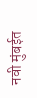नवी मुंबईत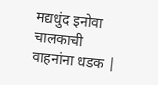मद्यधुंद इनोवा चालकाची वाहनांना धडक |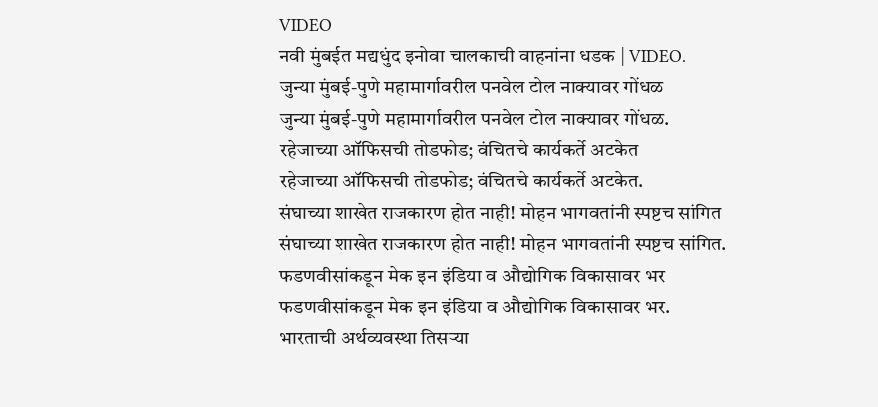VIDEO
नवी मुंबईत मद्यधुंद इनोवा चालकाची वाहनांना धडक | VIDEO.
जुन्या मुंबई-पुणे महामार्गावरील पनवेल टोल नाक्यावर गोंधळ
जुन्या मुंबई-पुणे महामार्गावरील पनवेल टोल नाक्यावर गोंधळ.
रहेजाच्या ऑफिसची तोडफोड; वंचितचे कार्यकर्ते अटकेत
रहेजाच्या ऑफिसची तोडफोड; वंचितचे कार्यकर्ते अटकेत.
संघाच्या शाखेत राजकारण होत नाही! मोहन भागवतांनी स्पष्टच सांगित
संघाच्या शाखेत राजकारण होत नाही! मोहन भागवतांनी स्पष्टच सांगित.
फडणवीसांकडून मेक इन इंडिया व औद्योगिक विकासावर भर
फडणवीसांकडून मेक इन इंडिया व औद्योगिक विकासावर भर.
भारताची अर्थव्यवस्था तिसऱ्या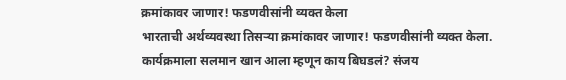क्रमांकावर जाणार! फडणवीसांनी व्यक्त केला
भारताची अर्थव्यवस्था तिसऱ्या क्रमांकावर जाणार! फडणवीसांनी व्यक्त केला.
कार्यक्रमाला सलमान खान आला म्हणून काय बिघडलं? संजय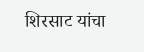शिरसाट यांचा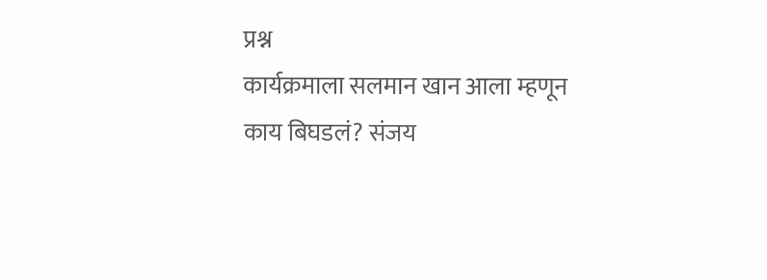प्रश्न
कार्यक्रमाला सलमान खान आला म्हणून काय बिघडलं? संजय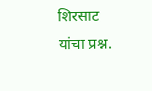शिरसाट यांचा प्रश्न.